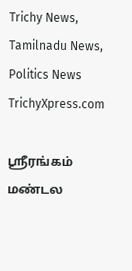Trichy News, Tamilnadu News, Politics News TrichyXpress.com

ஸ்ரீரங்கம் மண்டல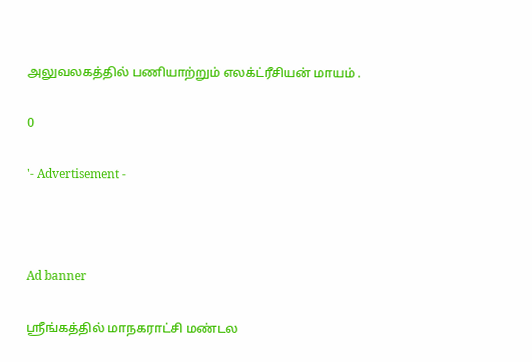அலுவலகத்தில் பணியாற்றும் எலக்ட்ரீசியன் மாயம் .

0

'- Advertisement -



Ad banner

ஸ்ரீங்கத்தில் மாநகராட்சி மண்டல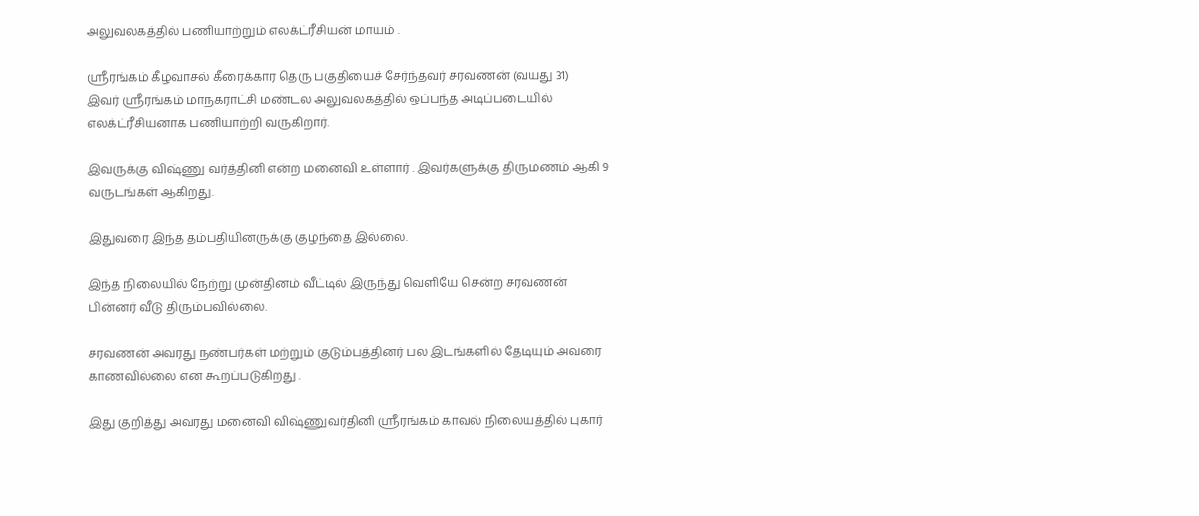அலுவலகத்தில் பணியாற்றும் எலக்ட்ரீசியன் மாயம் .

ஸ்ரீரங்கம் கீழவாசல் கீரைக்கார தெரு பகுதியைச் சேர்ந்தவர் சரவணன் (வயது 31)
இவர் ஸ்ரீரங்கம் மாநகராட்சி மண்டல அலுவலகத்தில் ஒப்பந்த அடிப்படையில் எலக்ட்ரீசியனாக பணியாற்றி வருகிறார்.

இவருக்கு விஷ்ணு வர்த்தினி என்ற மனைவி உள்ளார் . இவர்களுக்கு திருமணம் ஆகி 9 வருடங்கள் ஆகிறது.

இதுவரை இந்த தம்பதியினருக்கு குழந்தை இல்லை.

இந்த நிலையில் நேற்று முன்தினம் வீட்டில் இருந்து வெளியே சென்ற சரவணன் பின்னர் வீடு திரும்பவில்லை.

சரவணன் அவரது நண்பர்கள் மற்றும் குடும்பத்தினர் பல இடங்களில் தேடியும் அவரை காணவில்லை என கூறப்படுகிறது .

இது குறித்து அவரது மனைவி விஷ்ணுவர்தினி ஸ்ரீரங்கம் காவல் நிலையத்தில் புகார்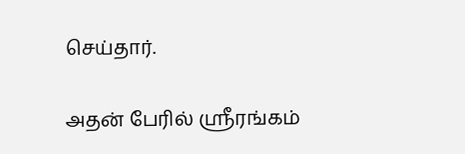செய்தார்.

அதன் பேரில் ஸ்ரீரங்கம்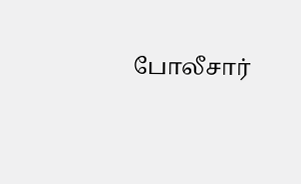போலீசார்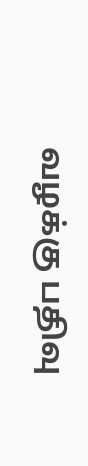வழக்கு பதிவு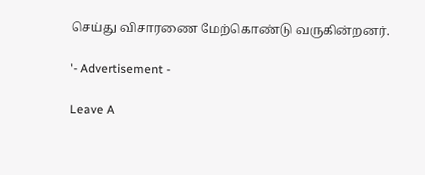செய்து விசாரணை மேற்கொண்டு வருகின்றனர்.

'- Advertisement -

Leave A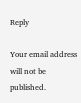Reply

Your email address will not be published.